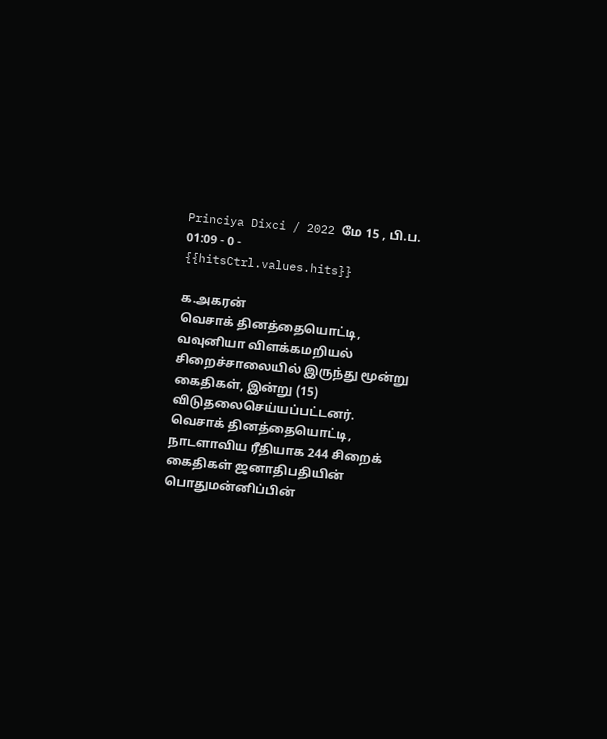Princiya Dixci / 2022 மே 15 , பி.ப. 01:09 - 0 - {{hitsCtrl.values.hits}}

க.அகரன்
வெசாக் தினத்தையொட்டி, வவுனியா விளக்கமறியல் சிறைச்சாலையில் இருந்து மூன்று கைதிகள், இன்று (15) விடுதலைசெய்யப்பட்டனர்.
வெசாக் தினத்தையொட்டி, நாடளாவிய ரீதியாக 244 சிறைக் கைதிகள் ஜனாதிபதியின் பொதுமன்னிப்பின்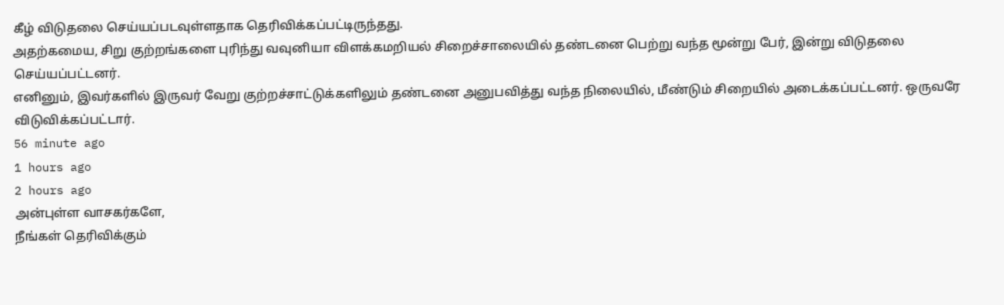கீழ் விடுதலை செய்யப்படவுள்ளதாக தெரிவிக்கப்பட்டிருந்தது.
அதற்கமைய, சிறு குற்றங்களை புரிந்து வவுனியா விளக்கமறியல் சிறைச்சாலையில் தண்டனை பெற்று வந்த மூன்று பேர், இன்று விடுதலை செய்யப்பட்டனர்.
எனினும், இவர்களில் இருவர் வேறு குற்றச்சாட்டுக்களிலும் தண்டனை அனுபவித்து வந்த நிலையில், மீண்டும் சிறையில் அடைக்கப்பட்டனர். ஒருவரே விடுவிக்கப்பட்டார்.
56 minute ago
1 hours ago
2 hours ago
அன்புள்ள வாசகர்களே,
நீங்கள் தெரிவிக்கும்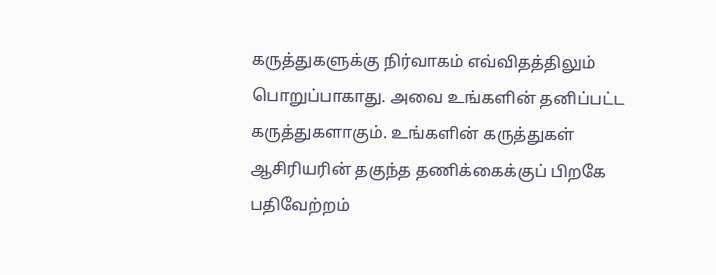கருத்துகளுக்கு நிர்வாகம் எவ்விதத்திலும் பொறுப்பாகாது. அவை உங்களின் தனிப்பட்ட கருத்துகளாகும். உங்களின் கருத்துகள் ஆசிரியரின் தகுந்த தணிக்கைக்குப் பிறகே பதிவேற்றம்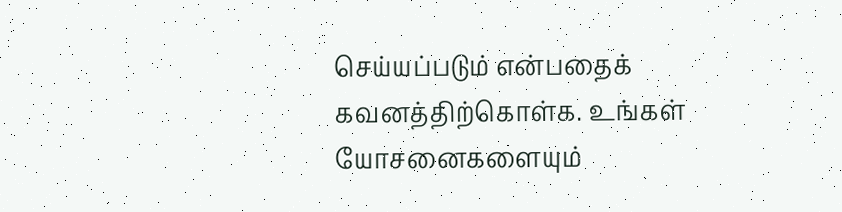செய்யப்படும் என்பதைக் கவனத்திற்கொள்க. உங்கள் யோசனைகளையும்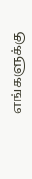எங்களுக்கு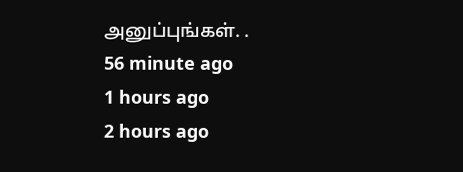அனுப்புங்கள். .
56 minute ago
1 hours ago
2 hours ago